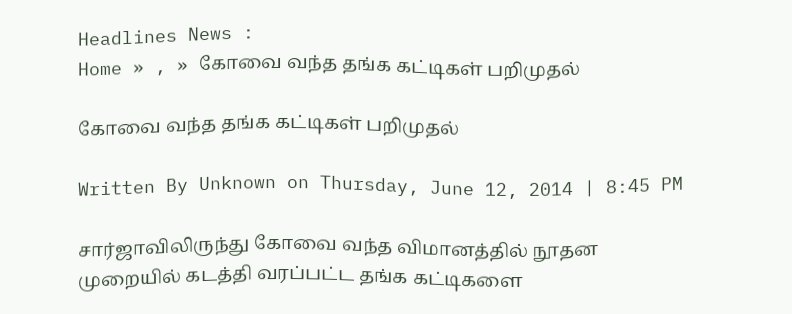Headlines News :
Home » , » கோவை வந்த தங்க கட்டிகள் பறிமுதல்

கோவை வந்த தங்க கட்டிகள் பறிமுதல்

Written By Unknown on Thursday, June 12, 2014 | 8:45 PM

சார்ஜாவிலிருந்து கோவை வந்த விமானத்தில் நூதன முறையில் கடத்தி வரப்பட்ட தங்க கட்டிகளை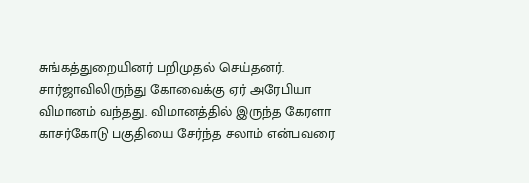சுங்கத்துறையினர் பறிமுதல் செய்தனர். சார்ஜாவிலிருந்து கோவைக்கு ஏர் அரேபியா விமானம் வந்தது. விமானத்தில் இருந்த கேரளா காசர்கோடு பகுதியை சேர்ந்த சலாம் என்பவரை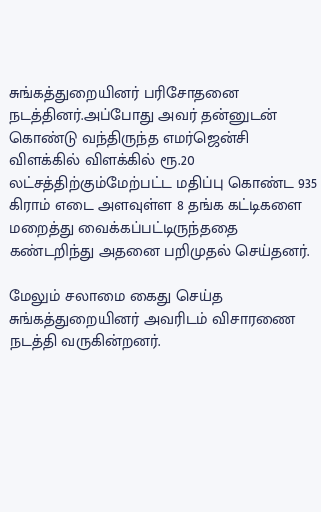சுங்கத்துறையினர் பரிசோதனை நடத்தினர்.அப்போது அவர் தன்னுடன் கொண்டு வந்திருந்த எமர்ஜென்சி விளக்கில் விளக்கில் ரூ.20 லட்சத்திற்கும்மேற்பட்ட மதிப்பு கொண்ட 935 கிராம் எடை அளவுள்ள 8 தங்க கட்டிகளை மறைத்து வைக்கப்பட்டிருந்ததை கண்டறிந்து அதனை பறிமுதல் செய்தனர்.

மேலும் சலாமை கைது செய்த சுங்கத்துறையினர் அவரிடம் விசாரணை நடத்தி வருகின்றனர்.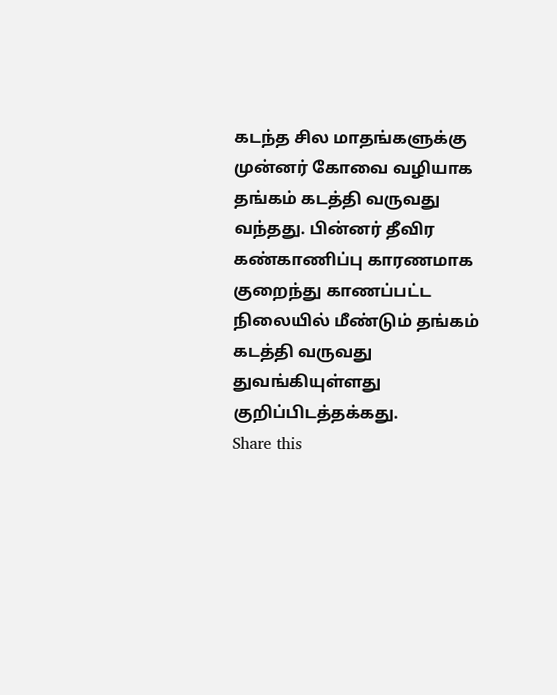கடந்த சில மாதங்களுக்கு முன்னர் கோவை வழியாக தங்கம் கடத்தி வருவது வந்தது. பின்னர் தீவிர கண்காணிப்பு காரணமாக குறைந்து காணப்பட்ட நிலையில் மீண்டும் தங்கம் கடத்தி வருவது துவங்கியுள்ளது குறிப்பிடத்தக்கது.
Share this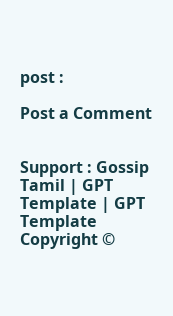post :

Post a Comment


Support : Gossip Tamil | GPT Template | GPT Template
Copyright ©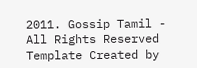2011. Gossip Tamil - All Rights Reserved
Template Created by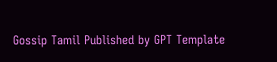Gossip Tamil Published by GPT Template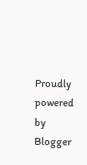Proudly powered by Blogger